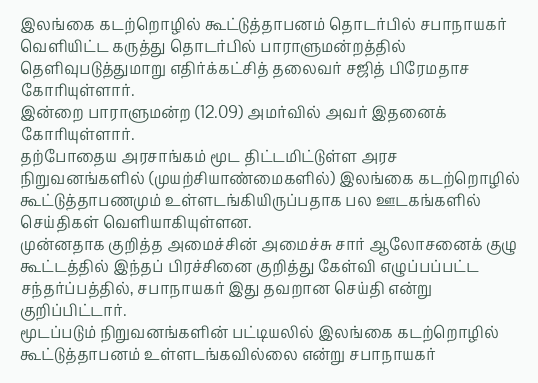இலங்கை கடற்றொழில் கூட்டுத்தாபனம் தொடர்பில் சபாநாயகர் வௌியிட்ட கருத்து தொடர்பில் பாராளுமன்றத்தில் தெளிவுபடுத்துமாறு எதிர்க்கட்சித் தலைவர் சஜித் பிரேமதாச கோரியுள்ளார்.
இன்றை பாராளுமன்ற (12.09) அமர்வில் அவர் இதனைக் கோரியுள்ளார்.
தற்போதைய அரசாங்கம் மூட திட்டமிட்டுள்ள அரச நிறுவனங்களில் (முயற்சியாண்மைகளில்) இலங்கை கடற்றொழில் கூட்டுத்தாபணமும் உள்ளடங்கியிருப்பதாக பல ஊடகங்களில் செய்திகள் வெளியாகியுள்ளன.
முன்னதாக குறித்த அமைச்சின் அமைச்சு சார் ஆலோசனைக் குழு கூட்டத்தில் இந்தப் பிரச்சினை குறித்து கேள்வி எழுப்பப்பட்ட சந்தர்ப்பத்தில், சபாநாயகர் இது தவறான செய்தி என்று குறிப்பிட்டார்.
மூடப்படும் நிறுவனங்களின் பட்டியலில் இலங்கை கடற்றொழில் கூட்டுத்தாபனம் உள்ளடங்கவில்லை என்று சபாநாயகர்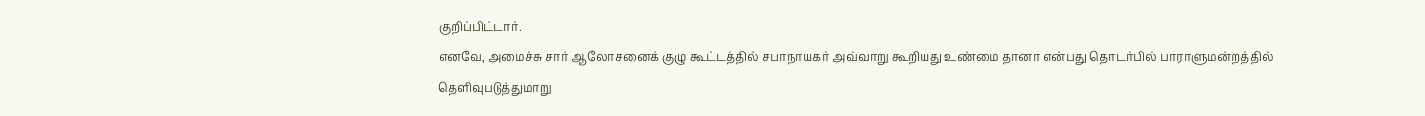குறிப்பிட்டார்.
எனவே, அமைச்சு சார் ஆலோசனைக் குழு கூட்டத்தில் சபாநாயகர் அவ்வாறு கூறியது உண்மை தானா என்பது தொடர்பில் பாராளுமன்றத்தில் தெளிவுபடுத்துமாறு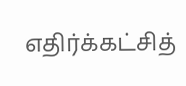எதிர்க்கட்சித்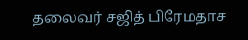தலைவர் சஜித் பிரேமதாச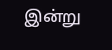இன்று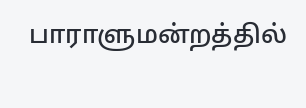பாராளுமன்றத்தில்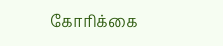கோரிக்கை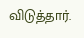விடுத்தார்.